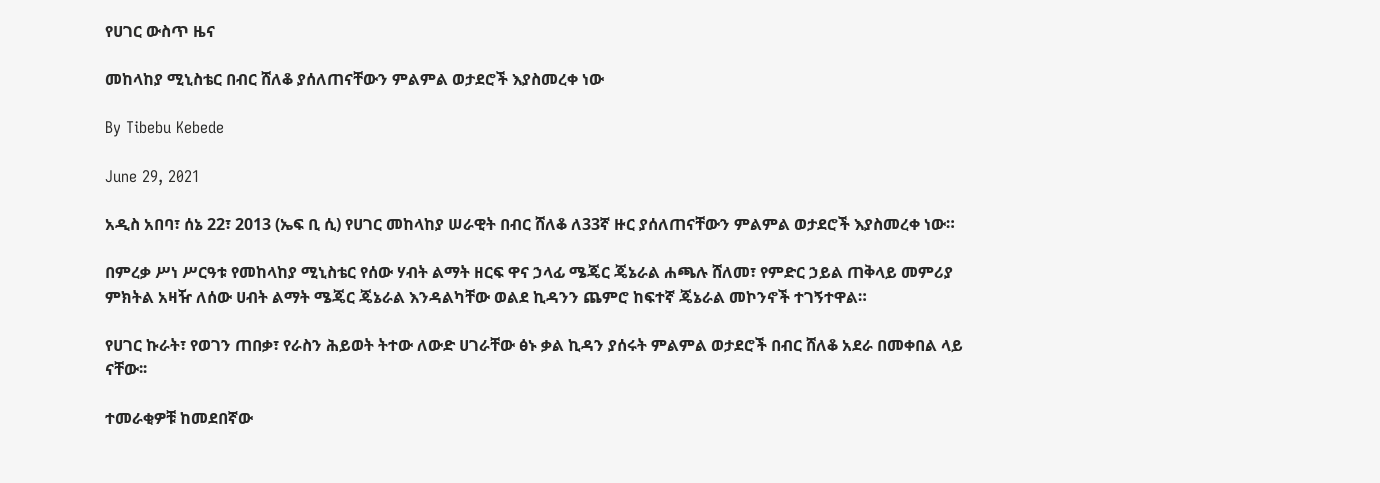የሀገር ውስጥ ዜና

መከላከያ ሚኒስቴር በብር ሸለቆ ያሰለጠናቸውን ምልምል ወታደሮች እያስመረቀ ነው

By Tibebu Kebede

June 29, 2021

አዲስ አበባ፣ ሰኔ 22፣ 2013 (ኤፍ ቢ ሲ) የሀገር መከላከያ ሠራዊት በብር ሸለቆ ለ33ኛ ዙር ያሰለጠናቸውን ምልምል ወታደሮች እያስመረቀ ነው።

በምረቃ ሥነ ሥርዓቱ የመከላከያ ሚኒስቴር የሰው ሃብት ልማት ዘርፍ ዋና ኃላፊ ሜጄር ጄኔራል ሐጫሉ ሸለመ፣ የምድር ኃይል ጠቅላይ መምሪያ ምክትል አዛዥ ለሰው ሀብት ልማት ሜጄር ጄኔራል እንዳልካቸው ወልደ ኪዳንን ጨምሮ ከፍተኛ ጄኔራል መኮንኖች ተገኝተዋል።

የሀገር ኩራት፣ የወገን ጠበቃ፣ የራስን ሕይወት ትተው ለውድ ሀገራቸው ፅኑ ቃል ኪዳን ያሰሩት ምልምል ወታደሮች በብር ሸለቆ አደራ በመቀበል ላይ ናቸው፡፡

ተመራቂዎቹ ከመደበኛው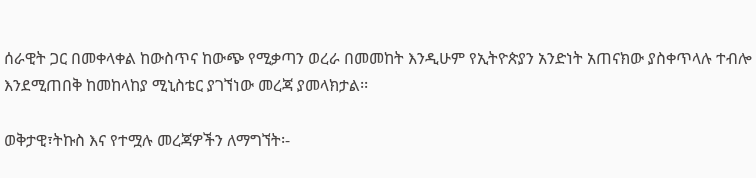ሰራዊት ጋር በመቀላቀል ከውስጥና ከውጭ የሚቃጣን ወረራ በመመከት እንዲሁም የኢትዮጵያን አንድነት አጠናክው ያስቀጥላሉ ተብሎ እንደሚጠበቅ ከመከላከያ ሚኒስቴር ያገኘነው መረጃ ያመላክታል፡፡

ወቅታዊ፣ትኩስ እና የተሟሉ መረጃዎችን ለማግኘት፡-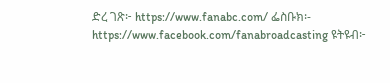ድረ ገጽ፦ https://www.fanabc.com/ ፌስቡክ፡- https://www.facebook.com/fanabroadcasting ዩትዩብ፦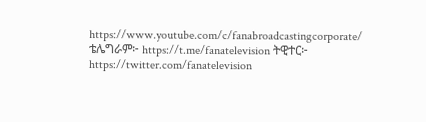https://www.youtube.com/c/fanabroadcastingcorporate/ ቴሌግራም፦ https://t.me/fanatelevision ትዊተር፦ https://twitter.com/fanatelevision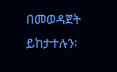በመወዳጀት ይከታተሉን፡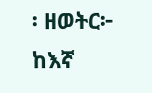፡ ዘወትር፦ ከእኛ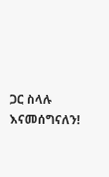ጋር ስላሉ እናመሰግናለን!